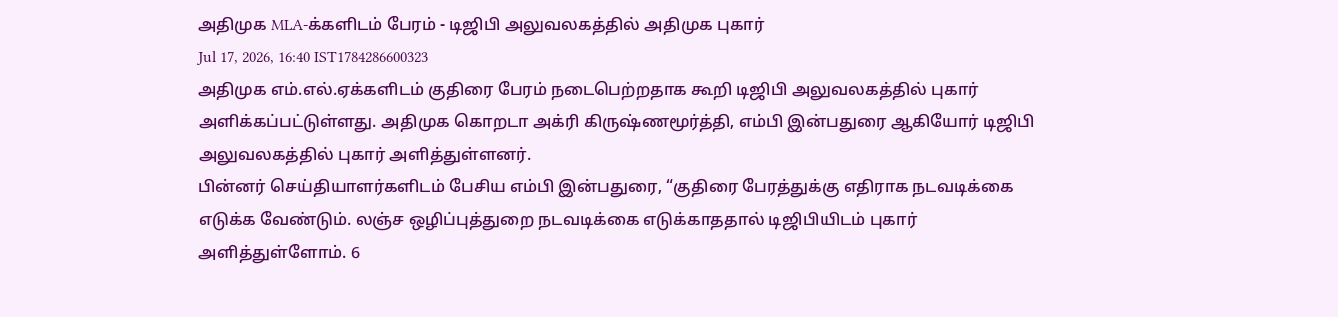அதிமுக MLA-க்களிடம் பேரம் - டிஜிபி அலுவலகத்தில் அதிமுக புகார்
Jul 17, 2026, 16:40 IST1784286600323
அதிமுக எம்.எல்.ஏக்களிடம் குதிரை பேரம் நடைபெற்றதாக கூறி டிஜிபி அலுவலகத்தில் புகார் அளிக்கப்பட்டுள்ளது. அதிமுக கொறடா அக்ரி கிருஷ்ணமூர்த்தி, எம்பி இன்பதுரை ஆகியோர் டிஜிபி அலுவலகத்தில் புகார் அளித்துள்ளனர்.
பின்னர் செய்தியாளர்களிடம் பேசிய எம்பி இன்பதுரை, “குதிரை பேரத்துக்கு எதிராக நடவடிக்கை எடுக்க வேண்டும். லஞ்ச ஒழிப்புத்துறை நடவடிக்கை எடுக்காததால் டிஜிபியிடம் புகார் அளித்துள்ளோம். 6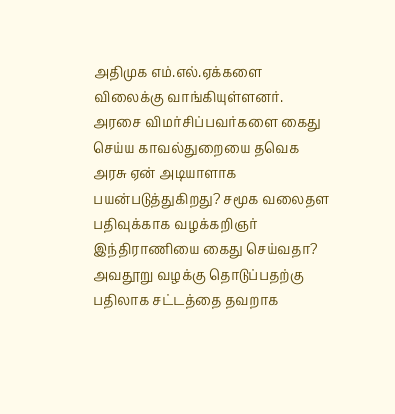அதிமுக எம்.எல்.ஏக்களை விலைக்கு வாங்கியுள்ளனர். அரசை விமர்சிப்பவர்களை கைது செய்ய காவல்துறையை தவெக அரசு ஏன் அடியாளாக பயன்படுத்துகிறது? சமூக வலைதள பதிவுக்காக வழக்கறிஞர் இந்திராணியை கைது செய்வதா? அவதூறு வழக்கு தொடுப்பதற்கு பதிலாக சட்டத்தை தவறாக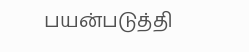பயன்படுத்தி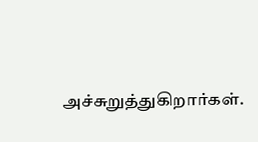அச்சுறுத்துகிறார்கள்.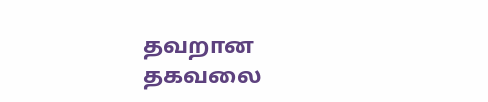தவறான தகவலை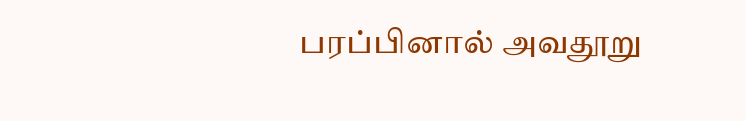பரப்பினால் அவதூறு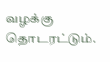வழக்கு தொடரட்டும்.